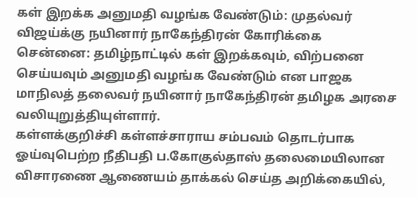கள் இறக்க அனுமதி வழங்க வேண்டும்: முதல்வர் விஜய்க்கு நயினார் நாகேந்திரன் கோரிக்கை
சென்னை: தமிழ்நாட்டில் கள் இறக்கவும், விற்பனை செய்யவும் அனுமதி வழங்க வேண்டும் என பாஜக மாநிலத் தலைவர் நயினார் நாகேந்திரன் தமிழக அரசை வலியுறுத்தியுள்ளார்.
கள்ளக்குறிச்சி கள்ளச்சாராய சம்பவம் தொடர்பாக ஓய்வுபெற்ற நீதிபதி ப.கோகுல்தாஸ் தலைமையிலான விசாரணை ஆணையம் தாக்கல் செய்த அறிக்கையில்,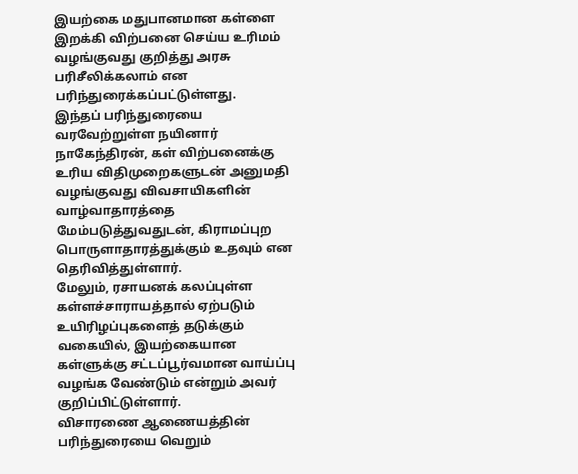இயற்கை மதுபானமான கள்ளை இறக்கி விற்பனை செய்ய உரிமம் வழங்குவது குறித்து அரசு பரிசீலிக்கலாம் என பரிந்துரைக்கப்பட்டுள்ளது.
இந்தப் பரிந்துரையை வரவேற்றுள்ள நயினார் நாகேந்திரன், கள் விற்பனைக்கு உரிய விதிமுறைகளுடன் அனுமதி வழங்குவது விவசாயிகளின் வாழ்வாதாரத்தை மேம்படுத்துவதுடன், கிராமப்புற பொருளாதாரத்துக்கும் உதவும் என தெரிவித்துள்ளார்.
மேலும், ரசாயனக் கலப்புள்ள கள்ளச்சாராயத்தால் ஏற்படும் உயிரிழப்புகளைத் தடுக்கும் வகையில், இயற்கையான கள்ளுக்கு சட்டப்பூர்வமான வாய்ப்பு வழங்க வேண்டும் என்றும் அவர் குறிப்பிட்டுள்ளார்.
விசாரணை ஆணையத்தின் பரிந்துரையை வெறும்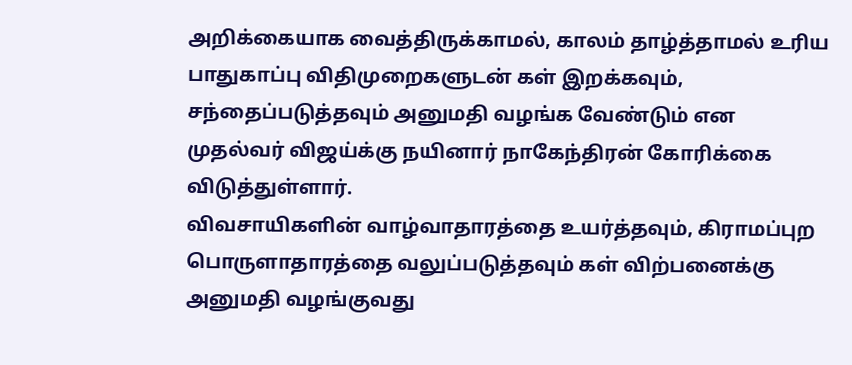அறிக்கையாக வைத்திருக்காமல், காலம் தாழ்த்தாமல் உரிய பாதுகாப்பு விதிமுறைகளுடன் கள் இறக்கவும், சந்தைப்படுத்தவும் அனுமதி வழங்க வேண்டும் என முதல்வர் விஜய்க்கு நயினார் நாகேந்திரன் கோரிக்கை விடுத்துள்ளார்.
விவசாயிகளின் வாழ்வாதாரத்தை உயர்த்தவும், கிராமப்புற பொருளாதாரத்தை வலுப்படுத்தவும் கள் விற்பனைக்கு அனுமதி வழங்குவது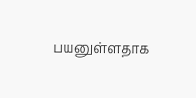பயனுள்ளதாக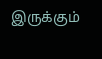இருக்கும்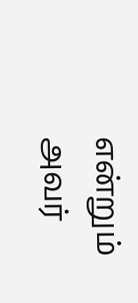என்றும் அவர்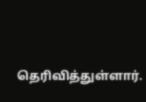தெரிவித்துள்ளார்.